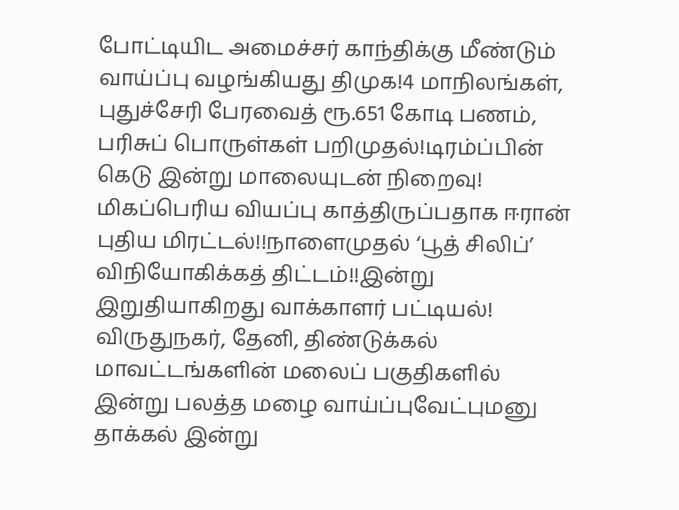போட்டியிட அமைச்சர் காந்திக்கு மீண்டும் வாய்ப்பு வழங்கியது திமுக!4 மாநிலங்கள், புதுச்சேரி பேரவைத் ரூ.651 கோடி பணம், பரிசுப் பொருள்கள் பறிமுதல்!டிரம்ப்பின் கெடு இன்று மாலையுடன் நிறைவு! மிகப்பெரிய வியப்பு காத்திருப்பதாக ஈரான் புதிய மிரட்டல்!!நாளைமுதல் ‘பூத் சிலிப்’ விநியோகிக்கத் திட்டம்!!இன்று இறுதியாகிறது வாக்காளர் பட்டியல்! விருதுநகர், தேனி, திண்டுக்கல் மாவட்டங்களின் மலைப் பகுதிகளில் இன்று பலத்த மழை வாய்ப்புவேட்புமனு தாக்கல் இன்று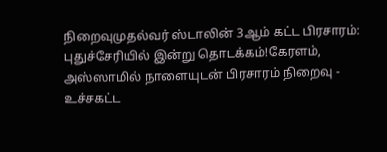நிறைவுமுதல்வர் ஸ்டாலின் 3ஆம் கட்ட பிரசாரம்: புதுச்சேரியில் இன்று தொடக்கம்!கேரளம், அஸ்ஸாமில் நாளையுடன் பிரசாரம் நிறைவு - உச்சகட்ட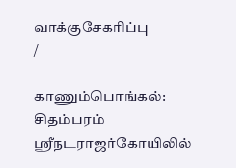வாக்குசேகரிப்பு
/

காணும்பொங்கல்: சிதம்பரம் ஸ்ரீநடராஜர்கோயிலில்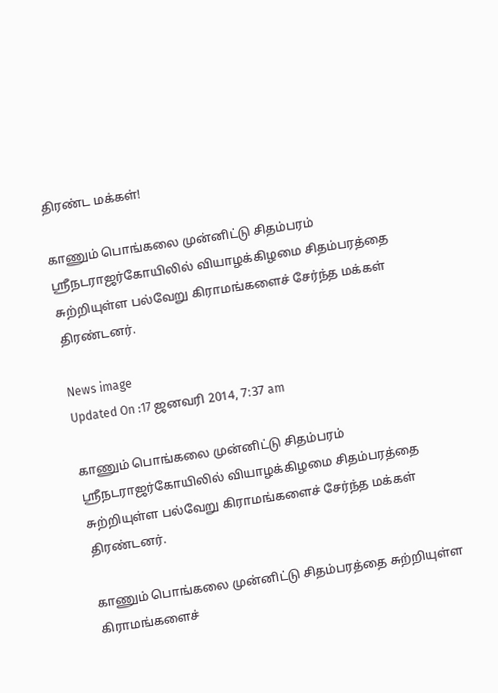திரண்ட மக்கள்!

காணும் பொங்கலை முன்னிட்டு சிதம்பரம் ஸ்ரீநடராஜர்கோயிலில் வியாழக்கிழமை சிதம்பரத்தை சுற்றியுள்ள பல்வேறு கிராமங்களைச் சேர்ந்த மக்கள்  திரண்டனர்.

News image
Updated On :17 ஜனவரி 2014, 7:37 am

காணும் பொங்கலை முன்னிட்டு சிதம்பரம் ஸ்ரீநடராஜர்கோயிலில் வியாழக்கிழமை சிதம்பரத்தை சுற்றியுள்ள பல்வேறு கிராமங்களைச் சேர்ந்த மக்கள்  திரண்டனர்.

காணும் பொங்கலை முன்னிட்டு சிதம்பரத்தை சுற்றியுள்ள கிராமங்களைச்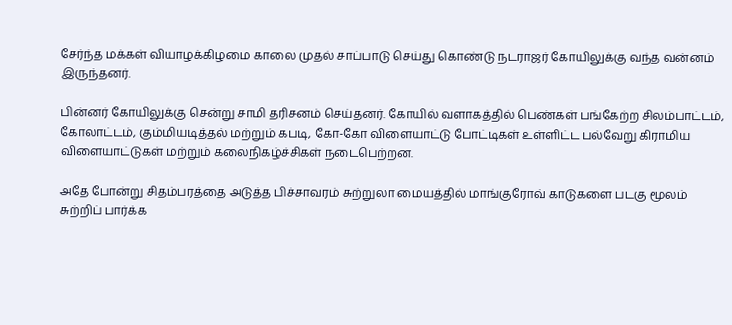சேர்ந்த மக்கள் வியாழக்கிழமை காலை முதல் சாப்பாடு செய்து கொண்டு நடராஜர் கோயிலுக்கு வந்த வன்னம் இருந்தனர்.

பின்னர் கோயிலுக்கு சென்று சாமி தரிசனம் செய்தனர். கோயில் வளாகத்தில் பெண்கள் பங்கேற்ற சிலம்பாட்டம், கோலாட்டம், கும்மியடித்தல் மற்றும் கபடி, கோ-கோ விளையாட்டு போட்டிகள் உள்ளிட்ட பல்வேறு கிராமிய விளையாட்டுகள் மற்றும் கலைநிகழ்ச்சிகள் நடைபெற்றன.

அதே போன்று சிதம்பரத்தை அடுத்த பிச்சாவரம் சுற்றுலா மையத்தில் மாங்குரோவ் காடுகளை படகு மூலம் சுற்றிப் பார்க்க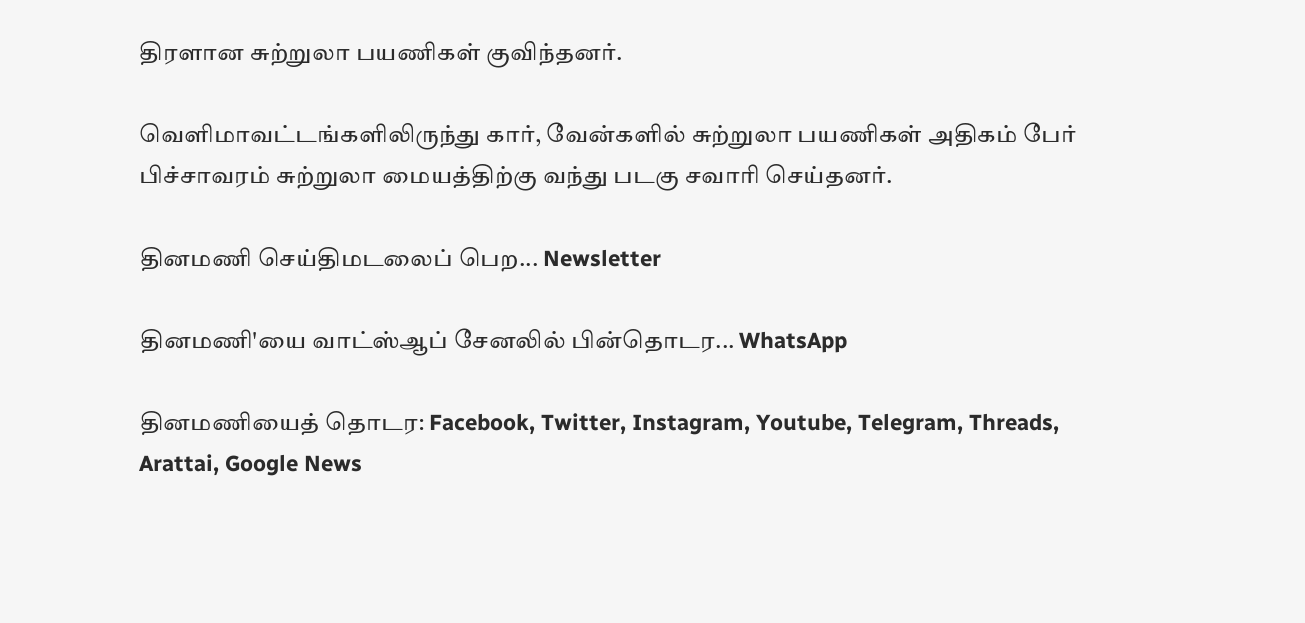திரளான சுற்றுலா பயணிகள் குவிந்தனர்.

வெளிமாவட்டங்களிலிருந்து கார், வேன்களில் சுற்றுலா பயணிகள் அதிகம் பேர் பிச்சாவரம் சுற்றுலா மையத்திற்கு வந்து படகு சவாரி செய்தனர்.

தினமணி செய்திமடலைப் பெற... Newsletter

தினமணி'யை வாட்ஸ்ஆப் சேனலில் பின்தொடர... WhatsApp

தினமணியைத் தொடர: Facebook, Twitter, Instagram, Youtube, Telegram, Threads, Arattai, Google News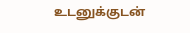உடனுக்குடன்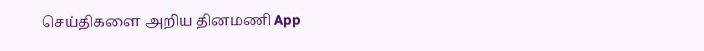செய்திகளை அறிய தினமணி App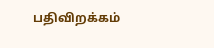பதிவிறக்கம்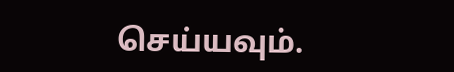செய்யவும்.